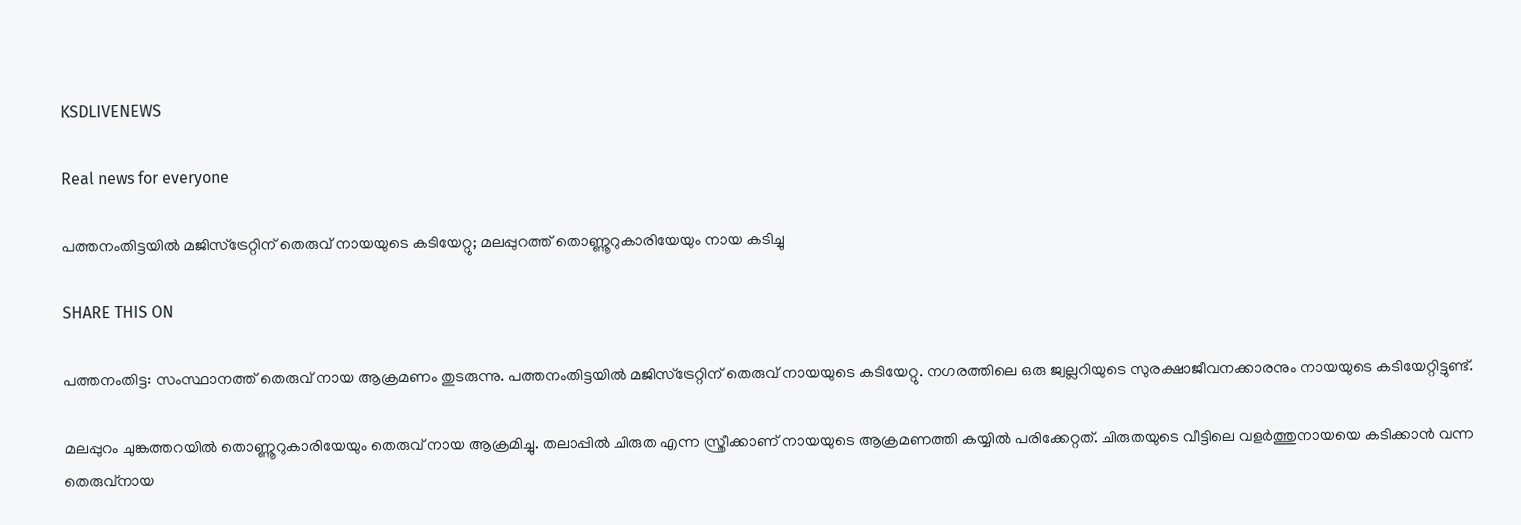KSDLIVENEWS

Real news for everyone

പത്തനംതിട്ടയില്‍ മജിസ്ട്രേറ്റിന് തെരുവ് നായയുടെ കടിയേറ്റു; മലപ്പുറത്ത് തൊണ്ണൂറുകാരിയേയും നായ കടിച്ചു

SHARE THIS ON

പത്തനംതിട്ട: സംസ്ഥാനത്ത് തെരുവ് നായ ആക്രമണം തുടരുന്നു. പത്തനംതിട്ടയില്‍ മജിസ്ട്രേറ്റിന് തെരുവ് നായയുടെ കടിയേറ്റു. നഗരത്തിലെ ഒരു ജ്വല്ലറിയുടെ സുരക്ഷാജീവനക്കാരനും നായയുടെ കടിയേറ്റിട്ടുണ്ട്.

മലപ്പുറം ചുങ്കത്തറയില്‍ തൊണ്ണൂറുകാരിയേയും തെരുവ് നായ ആക്രമിച്ചു. തലാപ്പില്‍ ചിരുത എന്ന സ്ത്രീക്കാണ് നായയുടെ ആക്രമണത്തി കയ്യില്‍ പരിക്കേറ്റത്. ചിരുതയുടെ വീട്ടിലെ വളര്‍ത്തുനായയെ കടിക്കാന്‍ വന്ന തെരുവ്നായ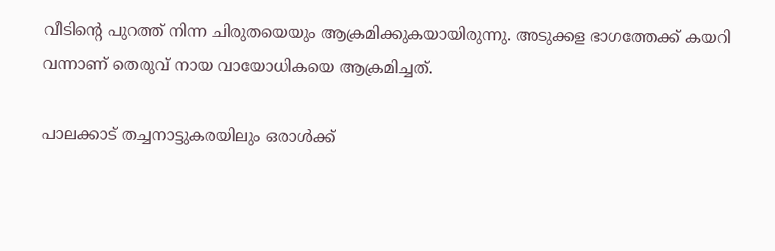വീടിന്റെ പുറത്ത് നിന്ന ചിരുതയെയും ആക്രമിക്കുകയായിരുന്നു. അടുക്കള ഭാഗത്തേക്ക്‌ കയറി വന്നാണ് തെരുവ് നായ വായോധികയെ ആക്രമിച്ചത്.

പാലക്കാട് തച്ചനാട്ടുകരയിലും ഒരാള്‍ക്ക്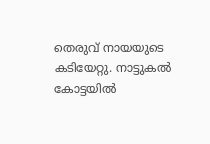തെരുവ് നായയുടെ കടിയേറ്റു. നാട്ടുകല്‍ കോട്ടയില്‍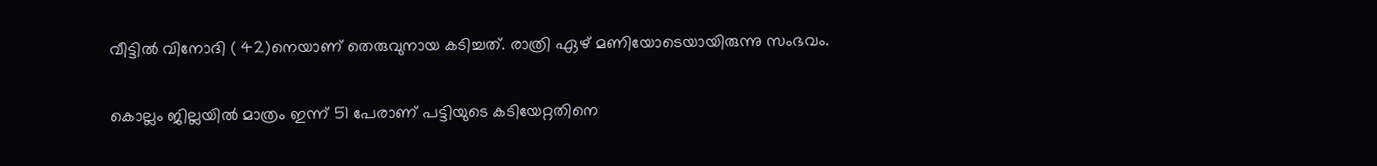വീട്ടില്‍ വിനോദി ( 42)നെയാണ് തെരുവുനായ കടിച്ചത്. രാത്രി ഏഴ് മണിയോടെയായിരുന്നു സംഭവം.

കൊല്ലം ജില്ലയില്‍ മാത്രം ഇന്ന് 51 പേരാണ് പട്ടിയുടെ കടിയേറ്റതിനെ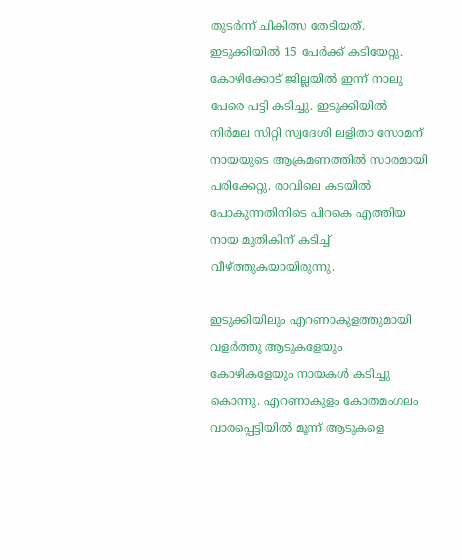തുടര്‍ന്ന് ചികിത്സ തേടിയത്. ഇടുക്കിയില്‍ 15 പേര്‍ക്ക് കടിയേറ്റു. കോഴിക്കോട് ജില്ലയില്‍ ഇന്ന് നാലു പേരെ പട്ടി കടിച്ചു. ഇടുക്കിയില്‍ നിര്‍മല സിറ്റി സ്വദേശി ലളിതാ സോമന് നായയുടെ ആക്രമണത്തില്‍ സാരമായി പരിക്കേറ്റു. രാവിലെ കടയില്‍ പോകുന്നതിനിടെ പിറകെ എത്തിയ നായ മുതികിന് കടിച്ച്‌ വീഴ്ത്തുകയായിരുന്നു.

ഇടുക്കിയിലും എറണാകുളത്തുമായി വളര്‍ത്തു ആടുകളേയും കോഴികളേയും നായകള്‍ കടിച്ചു കൊന്നു. എറണാകുളം കോതമംഗലം വാരപ്പെട്ടിയില്‍ മൂന്ന് ആടുകളെ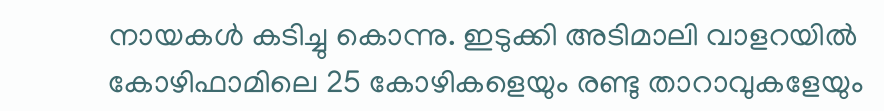നായകള്‍ കടിച്ചു കൊന്നു. ഇടുക്കി അടിമാലി വാളറയില്‍ കോഴിഫാമിലെ 25 കോഴികളെയും രണ്ടു താറാവുകളേയും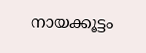നായക്കൂട്ടം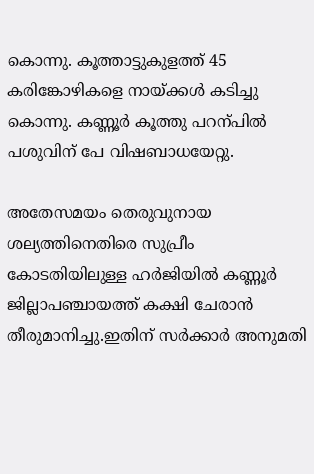കൊന്നു. കൂത്താട്ടുകുളത്ത് 45 കരിങ്കോഴികളെ നായ്ക്കള്‍ കടിച്ചു കൊന്നു. കണ്ണൂര്‍ കൂത്തു പറന്പില്‍ പശുവിന് പേ വിഷബാധയേറ്റു.

അതേസമയം തെരുവുനായ ശല്യത്തിനെതിരെ സുപ്രീം കോടതിയിലുള്ള ഹ‍ര്‍ജിയില്‍ കണ്ണൂര്‍ ജില്ലാപഞ്ചായത്ത് കക്ഷി ചേരാന്‍ തീരുമാനിച്ചു.ഇതിന് സര്‍ക്കാര്‍ അനുമതി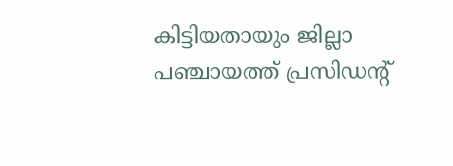കിട്ടിയതായും ജില്ലാ പഞ്ചായത്ത് പ്രസിഡന്റ്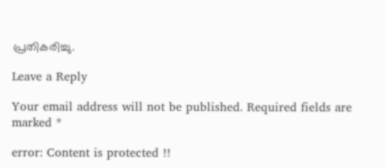പ്രതികരിച്ചു.

Leave a Reply

Your email address will not be published. Required fields are marked *

error: Content is protected !!